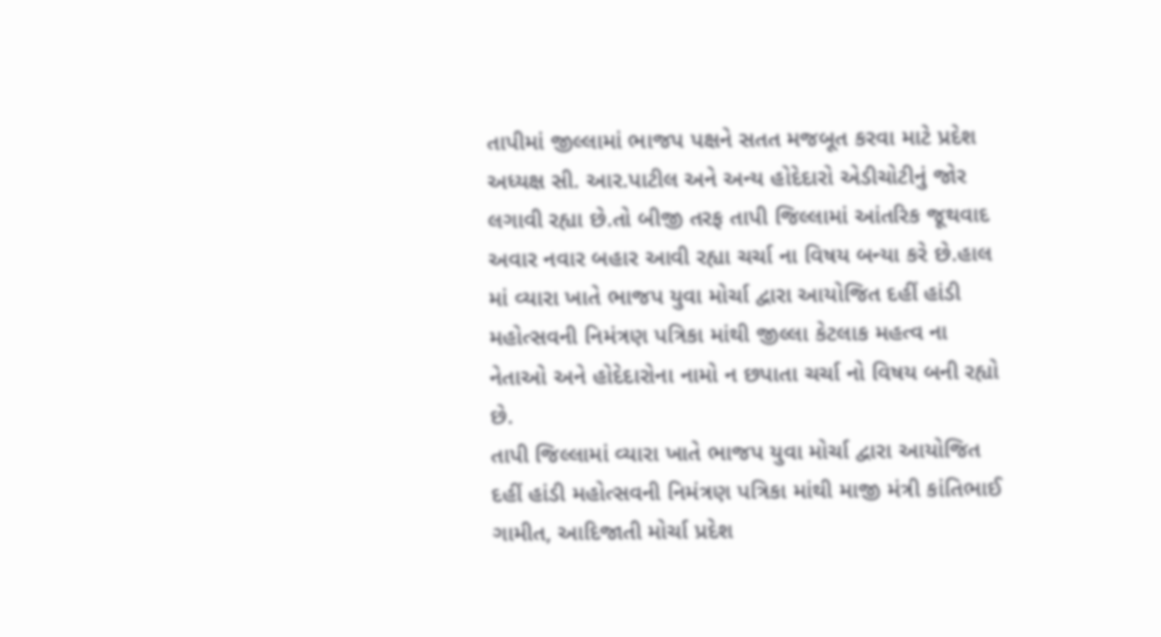તાપીમાં જીલ્લામાં ભાજપ પક્ષને સતત મજબૂત કરવા માટે પ્રદેશ અધ્યક્ષ સી. આર.પાટીલ અને અન્ય હોદેદારો એડીચોટીનું જોર લગાવી રહ્યા છે.તો બીજી તરફ તાપી જિલ્લામાં આંતરિક જૂથવાદ અવાર નવાર બહાર આવી રહ્યા ચર્ચા ના વિષય બન્યા કરે છે.હાલ માં વ્યારા ખાતે ભાજપ યુવા મોર્ચા દ્વારા આયોજિત દહીં હાંડી મહોત્સવની નિમંત્રણ પત્રિકા માંથી જીલ્લા કેટલાક મહત્વ ના નેતાઓ અને હોદેદારોના નામો ન છપાતા ચર્ચા નો વિષય બની રહ્યો છે.
તાપી જિલ્લામાં વ્યારા ખાતે ભાજપ યુવા મોર્ચા દ્વારા આયોજિત દહીં હાંડી મહોત્સવની નિમંત્રણ પત્રિકા માંથી માજી મંત્રી કાંતિભાઈ ગામીત, આદિજાતી મોર્ચા પ્રદેશ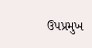ઉપપ્રમુખ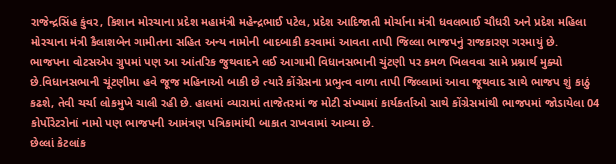રાજેન્દ્રસિંહ કુંવર, કિશાન મોરચાના પ્રદેશ મહામંત્રી મહેન્દ્રભાઈ પટેલ, પ્રદેશ આદિજાતી મોર્ચાના મંત્રી ધવલભાઈ ચૌધરી અને પ્રદેશ મહિલા મોરચાના મંત્રી કૈલાશબેન ગામીતના સહિત અન્ય નામોની બાદબાકી કરવામાં આવતા તાપી જિલ્લા ભાજપનું રાજકારણ ગરમાયું છે.
ભાજપના વોટસએપ ગ્રુપમાં પણ આ આંતરિક જુથવાદને લઈ આગામી વિધાનસભાની ચુંટણી પર કમળ ખિલવવા સામે પ્રશ્નાર્થ મુક્યો છે.વિધાનસભાની ચૂંટણીમા હવે જૂજ મહિનાઓ બાકી છે ત્યારે કોંગ્રેસના પ્રભુત્વ વાળા તાપી જિલ્લામાં આવા જૂથવાદ સાથે ભાજપ શું કાઠું કઢશે, તેવી ચર્ચા લોકમુખે ચાલી રહી છે. હાલમાં વ્યારામાં તાજેતરમાં જ મોટી સંખ્યામાં કાર્યકર્તાઓ સાથે કોંગ્રેસમાંથી ભાજપમાં જોડાયેલા 04 કોર્પોરેટરોનાં નામો પણ ભાજપની આમંત્રણ પત્રિકામાંથી બાકાત રાખવામાં આવ્યા છે.
છેલ્લાં કેટલાંક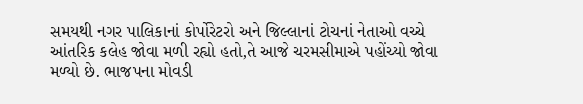સમયથી નગર પાલિકાનાં કોર્પોરેટરો અને જિલ્લાનાં ટોચનાં નેતાઓ વચ્ચે આંતરિક કલેહ જોવા મળી રહ્યો હતો,તે આજે ચરમસીમાએ પહોંચ્યો જોવા મળ્યો છે. ભાજપના મોવડી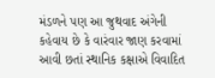મંડળને પણ આ જુથવાદ અંગેની કહેવાય છે કે વારંવાર જાણ કરવામાં આવી છતાં સ્થાનિક કક્ષાએ વિવાદિત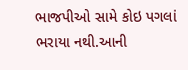ભાજપીઓ સામે કોઇ પગલાં ભરાયા નથી.આની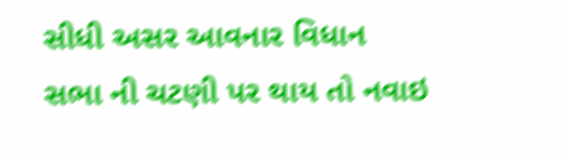સીધી અસર આવનાર વિધાન સભા ની ચટણી પર થાય તો નવાઇ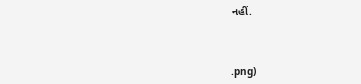નહીં.



.png)